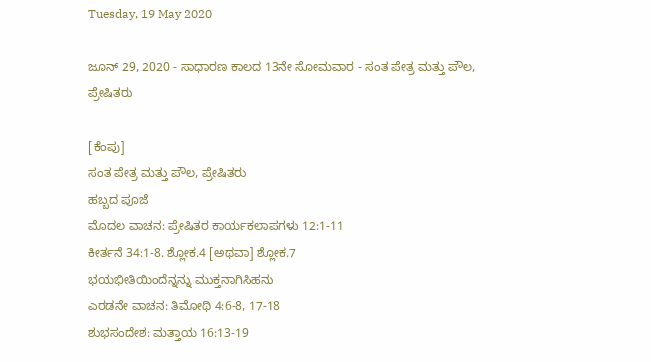Tuesday, 19 May 2020

ಜೂನ್ 29, 2020 - ಸಾಧಾರಣ ಕಾಲದ 13ನೇ ಸೋಮವಾರ - ಸಂತ ಪೇತ್ರ ಮತ್ತು ಪೌಲ, ಪ್ರೇಷಿತರು

[ಕೆಂಪು]
ಸಂತ ಪೇತ್ರ ಮತ್ತು ಪೌಲ, ಪ್ರೇಷಿತರು
ಹಬ್ಬದ ಪೂಜೆ
ಮೊದಲ ವಾಚನ: ಪ್ರೇಷಿತರ ಕಾರ್ಯಕಲಾಪಗಳು 12:1-11
ಕೀರ್ತನೆ 34:1-8. ಶ್ಲೋಕ.4 [ಅಥವಾ] ಶ್ಲೋಕ.7
ಭಯಭೀತಿಯಿಂದೆನ್ನನ್ನು ಮುಕ್ತನಾಗಿಸಿಹನು
ಎರಡನೇ ವಾಚನ: ತಿಮೋಥಿ 4:6-8, 17-18
ಶುಭಸಂದೇಶ: ಮತ್ತಾಯ 16:13-19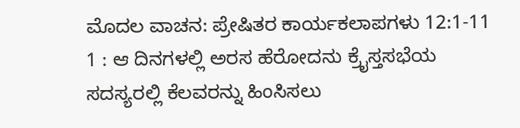ಮೊದಲ ವಾಚನ: ಪ್ರೇಷಿತರ ಕಾರ್ಯಕಲಾಪಗಳು 12:1-11
1 : ಆ ದಿನಗಳಲ್ಲಿ ಅರಸ ಹೆರೋದನು ಕ್ರೈಸ್ತಸಭೆಯ ಸದಸ್ಯರಲ್ಲಿ ಕೆಲವರನ್ನು ಹಿಂಸಿಸಲು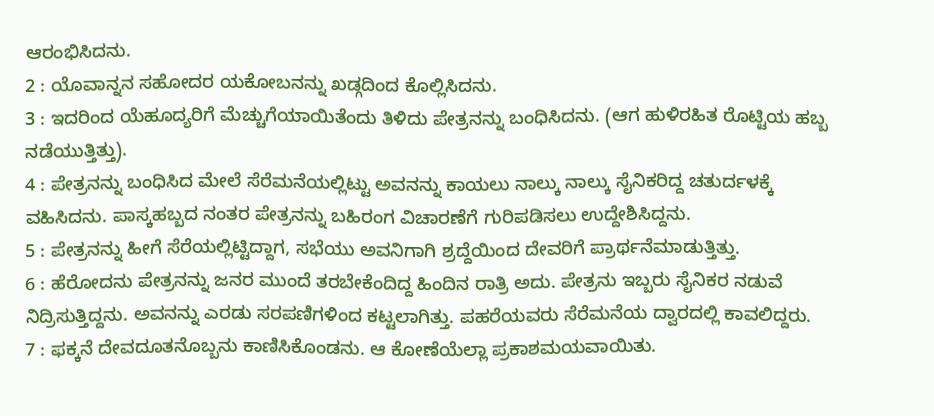ಆರಂಭಿಸಿದನು.
2 : ಯೊವಾನ್ನನ ಸಹೋದರ ಯಕೋಬನನ್ನು ಖಡ್ಗದಿಂದ ಕೊಲ್ಲಿಸಿದನು.
3 : ಇದರಿಂದ ಯೆಹೂದ್ಯರಿಗೆ ಮೆಚ್ಚುಗೆಯಾಯಿತೆಂದು ತಿಳಿದು ಪೇತ್ರನನ್ನು ಬಂಧಿಸಿದನು. (ಆಗ ಹುಳಿರಹಿತ ರೊಟ್ಟಿಯ ಹಬ್ಬ ನಡೆಯುತ್ತಿತ್ತು).
4 : ಪೇತ್ರನನ್ನು ಬಂಧಿಸಿದ ಮೇಲೆ ಸೆರೆಮನೆಯಲ್ಲಿಟ್ಟು ಅವನನ್ನು ಕಾಯಲು ನಾಲ್ಕು ನಾಲ್ಕು ಸೈನಿಕರಿದ್ದ ಚತುರ್ದಳಕ್ಕೆ ವಹಿಸಿದನು. ಪಾಸ್ಕಹಬ್ಬದ ನಂತರ ಪೇತ್ರನನ್ನು ಬಹಿರಂಗ ವಿಚಾರಣೆಗೆ ಗುರಿಪಡಿಸಲು ಉದ್ದೇಶಿಸಿದ್ದನು.
5 : ಪೇತ್ರನನ್ನು ಹೀಗೆ ಸೆರೆಯಲ್ಲಿಟ್ಟಿದ್ದಾಗ, ಸಭೆಯು ಅವನಿಗಾಗಿ ಶ್ರದ್ದೆಯಿಂದ ದೇವರಿಗೆ ಪ್ರಾರ್ಥನೆಮಾಡುತ್ತಿತ್ತು.
6 : ಹೆರೋದನು ಪೇತ್ರನನ್ನು ಜನರ ಮುಂದೆ ತರಬೇಕೆಂದಿದ್ದ ಹಿಂದಿನ ರಾತ್ರಿ ಅದು. ಪೇತ್ರನು ಇಬ್ಬರು ಸೈನಿಕರ ನಡುವೆ ನಿದ್ರಿಸುತ್ತಿದ್ದನು. ಅವನನ್ನು ಎರಡು ಸರಪಣಿಗಳಿಂದ ಕಟ್ಟಲಾಗಿತ್ತು. ಪಹರೆಯವರು ಸೆರೆಮನೆಯ ದ್ವಾರದಲ್ಲಿ ಕಾವಲಿದ್ದರು.
7 : ಫಕ್ಕನೆ ದೇವದೂತನೊಬ್ಬನು ಕಾಣಿಸಿಕೊಂಡನು. ಆ ಕೋಣೆಯೆಲ್ಲಾ ಪ್ರಕಾಶಮಯವಾಯಿತು.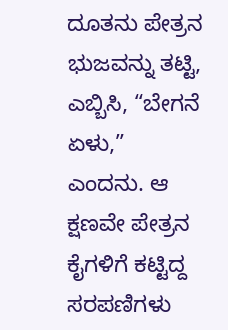ದೂತನು ಪೇತ್ರನ ಭುಜವನ್ನು ತಟ್ಟಿ, ಎಬ್ಬಿಸಿ, “ಬೇಗನೆ ಏಳು,” ಎಂದನು. ಆ ಕ್ಷಣವೇ ಪೇತ್ರನ ಕೈಗಳಿಗೆ ಕಟ್ಟಿದ್ದ ಸರಪಣಿಗಳು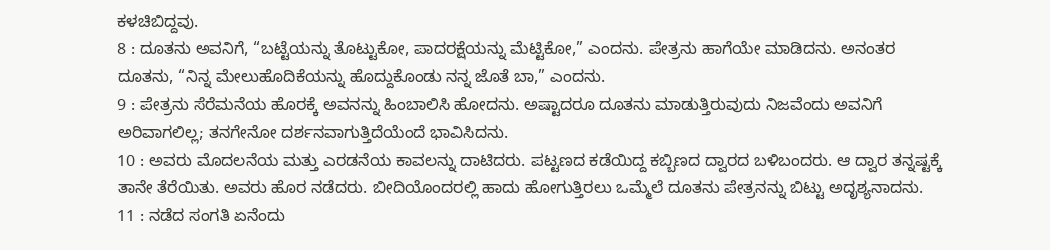ಕಳಚಿಬಿದ್ದವು.
8 : ದೂತನು ಅವನಿಗೆ, “ಬಟ್ಟೆಯನ್ನು ತೊಟ್ಟುಕೋ, ಪಾದರಕ್ಷೆಯನ್ನು ಮೆಟ್ಟಿಕೋ,” ಎಂದನು. ಪೇತ್ರನು ಹಾಗೆಯೇ ಮಾಡಿದನು. ಅನಂತರ ದೂತನು, “ನಿನ್ನ ಮೇಲುಹೊದಿಕೆಯನ್ನು ಹೊದ್ದುಕೊಂಡು ನನ್ನ ಜೊತೆ ಬಾ,” ಎಂದನು.
9 : ಪೇತ್ರನು ಸೆರೆಮನೆಯ ಹೊರಕ್ಕೆ ಅವನನ್ನು ಹಿಂಬಾಲಿಸಿ ಹೋದನು. ಅಷ್ಟಾದರೂ ದೂತನು ಮಾಡುತ್ತಿರುವುದು ನಿಜವೆಂದು ಅವನಿಗೆ ಅರಿವಾಗಲಿಲ್ಲ; ತನಗೇನೋ ದರ್ಶನವಾಗುತ್ತಿದೆಯೆಂದೆ ಭಾವಿಸಿದನು.
10 : ಅವರು ಮೊದಲನೆಯ ಮತ್ತು ಎರಡನೆಯ ಕಾವಲನ್ನು ದಾಟಿದರು. ಪಟ್ಟಣದ ಕಡೆಯಿದ್ದ ಕಬ್ಬಿಣದ ದ್ವಾರದ ಬಳಿಬಂದರು. ಆ ದ್ವಾರ ತನ್ನಷ್ಟಕ್ಕೆ ತಾನೇ ತೆರೆಯಿತು. ಅವರು ಹೊರ ನಡೆದರು. ಬೀದಿಯೊಂದರಲ್ಲಿ ಹಾದು ಹೋಗುತ್ತಿರಲು ಒಮ್ಮೆಲೆ ದೂತನು ಪೇತ್ರನನ್ನು ಬಿಟ್ಟು ಅದೃಶ್ಯನಾದನು.
11 : ನಡೆದ ಸಂಗತಿ ಏನೆಂದು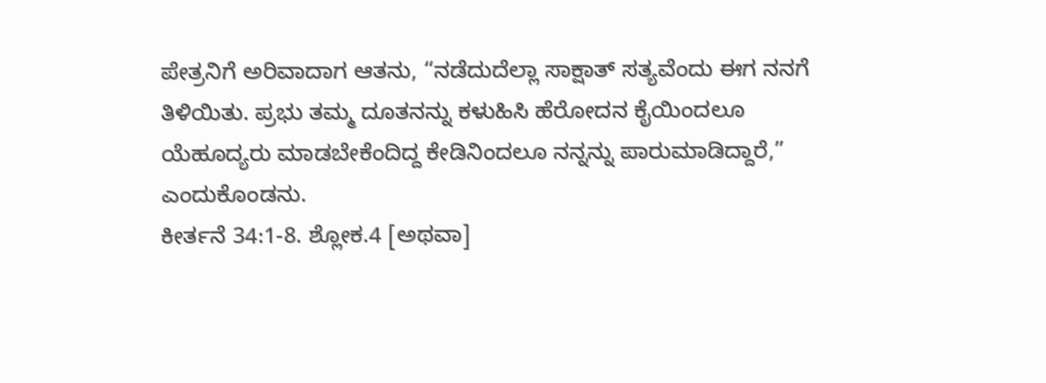ಪೇತ್ರನಿಗೆ ಅರಿವಾದಾಗ ಆತನು, “ನಡೆದುದೆಲ್ಲಾ ಸಾಕ್ಷಾತ್ ಸತ್ಯವೆಂದು ಈಗ ನನಗೆ ತಿಳಿಯಿತು. ಪ್ರಭು ತಮ್ಮ ದೂತನನ್ನು ಕಳುಹಿಸಿ ಹೆರೋದನ ಕೈಯಿಂದಲೂ ಯೆಹೂದ್ಯರು ಮಾಡಬೇಕೆಂದಿದ್ದ ಕೇಡಿನಿಂದಲೂ ನನ್ನನ್ನು ಪಾರುಮಾಡಿದ್ದಾರೆ,” ಎಂದುಕೊಂಡನು.
ಕೀರ್ತನೆ 34:1-8. ಶ್ಲೋಕ.4 [ಅಥವಾ]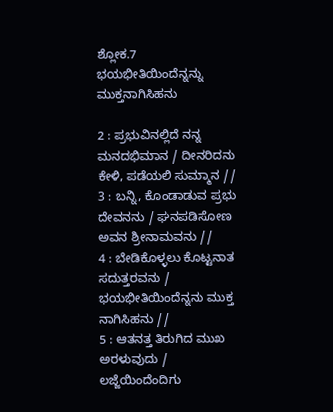ಶ್ಲೋಕ.7
ಭಯಭೀತಿಯಿಂದೆನ್ನನ್ನು ಮುಕ್ತನಾಗಿಸಿಹನು

2 : ಪ್ರಭುವಿನಲ್ಲಿದೆ ನನ್ನ ಮನದಭಿಮಾನ / ದೀನರಿದನು ಕೇಳಿ, ಪಡೆಯಲಿ ಸುಮ್ಮಾನ //
3 : ಬನ್ನಿ, ಕೊಂಡಾಡುವ ಪ್ರಭು ದೇವನನು / ಘನಪಡಿಸೋಣ ಅವನ ಶ್ರೀನಾಮವನು //
4 : ಬೇಡಿಕೊಳ್ಳಲು ಕೊಟ್ಟನಾತ ಸದುತ್ತರವನು / ಭಯಭೀತಿಯಿಂದೆನ್ನನು ಮುಕ್ತ ನಾಗಿಸಿಹನು //
5 : ಆತನತ್ತ ತಿರುಗಿದ ಮುಖ ಅರಳುವುದು / ಲಜ್ಜೆಯಿಂದೆಂದಿಗು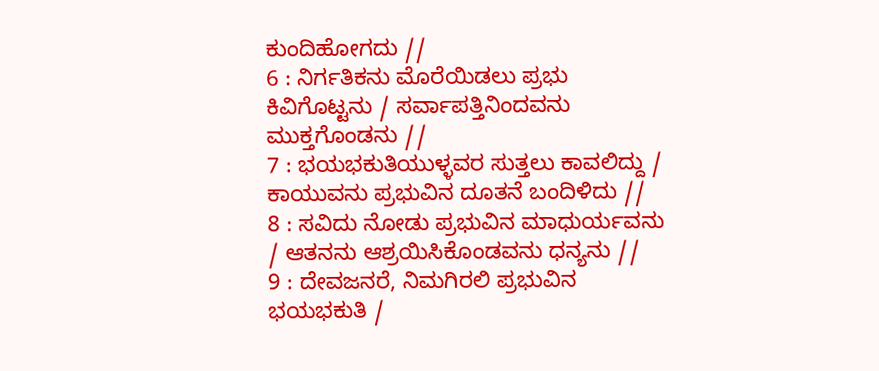ಕುಂದಿಹೋಗದು //
6 : ನಿರ್ಗತಿಕನು ಮೊರೆಯಿಡಲು ಪ್ರಭು ಕಿವಿಗೊಟ್ಟನು / ಸರ್ವಾಪತ್ತಿನಿಂದವನು ಮುಕ್ತಗೊಂಡನು //
7 : ಭಯಭಕುತಿಯುಳ್ಳವರ ಸುತ್ತಲು ಕಾವಲಿದ್ದು / ಕಾಯುವನು ಪ್ರಭುವಿನ ದೂತನೆ ಬಂದಿಳಿದು //
8 : ಸವಿದು ನೋಡು ಪ್ರಭುವಿನ ಮಾಧುರ್ಯವನು / ಆತನನು ಆಶ್ರಯಿಸಿಕೊಂಡವನು ಧನ್ಯನು //
9 : ದೇವಜನರೆ, ನಿಮಗಿರಲಿ ಪ್ರಭುವಿನ ಭಯಭಕುತಿ /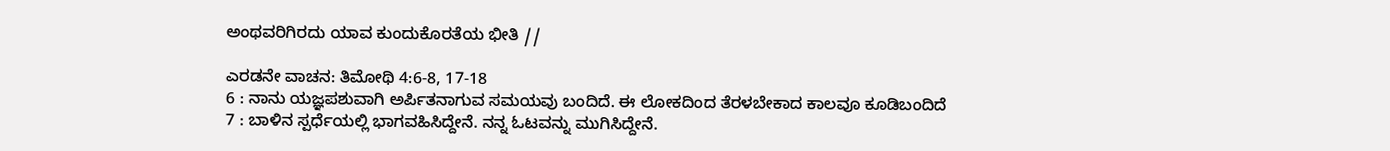ಅಂಥವರಿಗಿರದು ಯಾವ ಕುಂದುಕೊರತೆಯ ಭೀತಿ //

ಎರಡನೇ ವಾಚನ: ತಿಮೋಥಿ 4:6-8, 17-18
6 : ನಾನು ಯಜ್ಞಪಶುವಾಗಿ ಅರ್ಪಿತನಾಗುವ ಸಮಯವು ಬಂದಿದೆ. ಈ ಲೋಕದಿಂದ ತೆರಳಬೇಕಾದ ಕಾಲವೂ ಕೂಡಿಬಂದಿದೆ
7 : ಬಾಳಿನ ಸ್ಪರ್ಧೆಯಲ್ಲಿ ಭಾಗವಹಿಸಿದ್ದೇನೆ. ನನ್ನ ಓಟವನ್ನು ಮುಗಿಸಿದ್ದೇನೆ.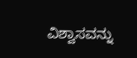ವಿಶ್ವಾಸವನ್ನು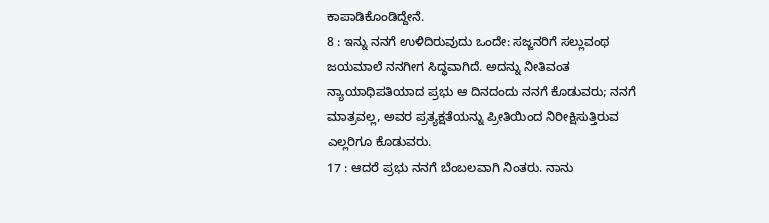ಕಾಪಾಡಿಕೊಂಡಿದ್ದೇನೆ.
8 : ಇನ್ನು ನನಗೆ ಉಳಿದಿರುವುದು ಒಂದೇ: ಸಜ್ಜನರಿಗೆ ಸಲ್ಲುವಂಥ ಜಯಮಾಲೆ ನನಗೀಗ ಸಿದ್ಧವಾಗಿದೆ. ಅದನ್ನು ನೀತಿವಂತ ನ್ಯಾಯಾಧಿಪತಿಯಾದ ಪ್ರಭು ಆ ದಿನದಂದು ನನಗೆ ಕೊಡುವರು; ನನಗೆ ಮಾತ್ರವಲ್ಲ, ಅವರ ಪ್ರತ್ಯಕ್ಷತೆಯನ್ನು ಪ್ರೀತಿಯಿಂದ ನಿರೀಕ್ಷಿಸುತ್ತಿರುವ ಎಲ್ಲರಿಗೂ ಕೊಡುವರು.
17 : ಆದರೆ ಪ್ರಭು ನನಗೆ ಬೆಂಬಲವಾಗಿ ನಿಂತರು. ನಾನು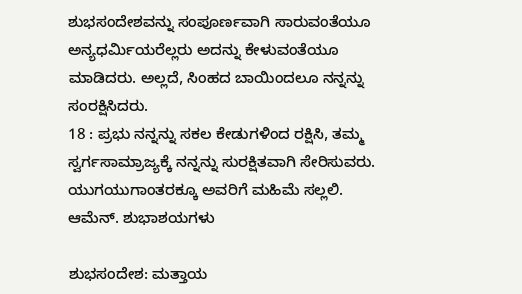ಶುಭಸಂದೇಶವನ್ನು ಸಂಪೂರ್ಣವಾಗಿ ಸಾರುವಂತೆಯೂ ಅನ್ಯಧರ್ಮಿಯರೆಲ್ಲರು ಅದನ್ನು ಕೇಳುವಂತೆಯೂ ಮಾಡಿದರು. ಅಲ್ಲದೆ, ಸಿಂಹದ ಬಾಯಿಂದಲೂ ನನ್ನನ್ನು ಸಂರಕ್ಷಿಸಿದರು.
18 : ಪ್ರಭು ನನ್ನನ್ನು ಸಕಲ ಕೇಡುಗಳಿಂದ ರಕ್ಷಿಸಿ, ತಮ್ಮ ಸ್ವರ್ಗಸಾಮ್ರಾಜ್ಯಕ್ಕೆ ನನ್ನನ್ನು ಸುರಕ್ಷಿತವಾಗಿ ಸೇರಿಸುವರು. ಯುಗಯುಗಾಂತರಕ್ಕೂ ಅವರಿಗೆ ಮಹಿಮೆ ಸಲ್ಲಲಿ. ಆಮೆನ್. ಶುಭಾಶಯಗಳು

ಶುಭಸಂದೇಶ: ಮತ್ತಾಯ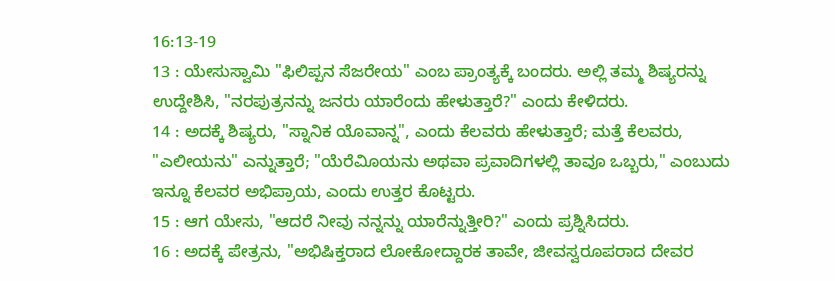16:13-19
13 : ಯೇಸುಸ್ವಾಮಿ "ಫಿಲಿಪ್ಪನ ಸೆಜರೇಯ" ಎಂಬ ಪ್ರಾಂತ್ಯಕ್ಕೆ ಬಂದರು. ಅಲ್ಲಿ ತಮ್ಮ ಶಿಷ್ಯರನ್ನು ಉದ್ದೇಶಿಸಿ, "ನರಪುತ್ರನನ್ನು ಜನರು ಯಾರೆಂದು ಹೇಳುತ್ತಾರೆ?" ಎಂದು ಕೇಳಿದರು.
14 : ಅದಕ್ಕೆ ಶಿಷ್ಯರು, "ಸ್ನಾನಿಕ ಯೊವಾನ್ನ", ಎಂದು ಕೆಲವರು ಹೇಳುತ್ತಾರೆ; ಮತ್ತೆ ಕೆಲವರು, "ಎಲೀಯನು" ಎನ್ನುತ್ತಾರೆ; "ಯೆರೆವಿೂಯನು ಅಥವಾ ಪ್ರವಾದಿಗಳಲ್ಲಿ ತಾವೂ ಒಬ್ಬರು," ಎಂಬುದು ಇನ್ನೂ ಕೆಲವರ ಅಭಿಪ್ರಾಯ, ಎಂದು ಉತ್ತರ ಕೊಟ್ಟರು.
15 : ಆಗ ಯೇಸು, "ಆದರೆ ನೀವು ನನ್ನನ್ನು ಯಾರೆನ್ನುತ್ತೀರಿ?" ಎಂದು ಪ್ರಶ್ನಿಸಿದರು.
16 : ಅದಕ್ಕೆ ಪೇತ್ರನು, "ಅಭಿಷಿಕ್ತರಾದ ಲೋಕೋದ್ದಾರಕ ತಾವೇ, ಜೀವಸ್ವರೂಪರಾದ ದೇವರ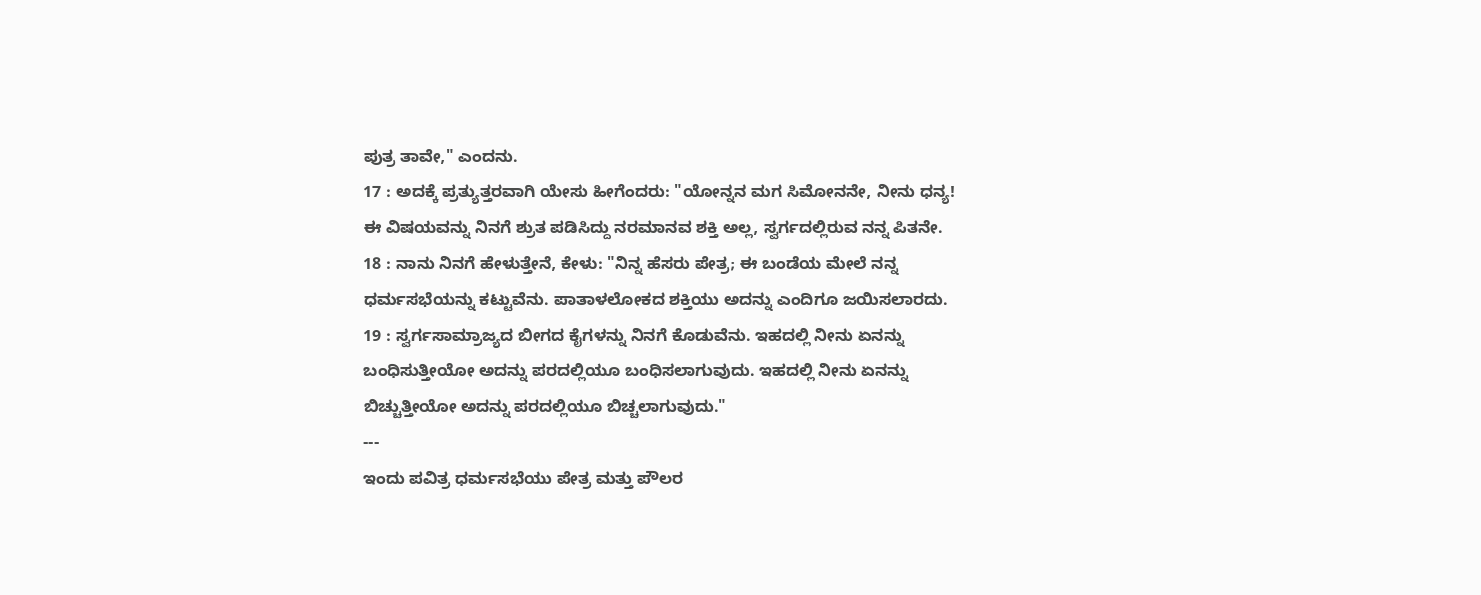ಪುತ್ರ ತಾವೇ," ಎಂದನು.
17 : ಅದಕ್ಕೆ ಪ್ರತ್ಯುತ್ತರವಾಗಿ ಯೇಸು ಹೀಗೆಂದರು: "ಯೋನ್ನನ ಮಗ ಸಿಮೋನನೇ, ನೀನು ಧನ್ಯ! ಈ ವಿಷಯವನ್ನು ನಿನಗೆ ಶ್ರುತ ಪಡಿಸಿದ್ದು ನರಮಾನವ ಶಕ್ತಿ ಅಲ್ಲ, ಸ್ವರ್ಗದಲ್ಲಿರುವ ನನ್ನ ಪಿತನೇ.
18 : ನಾನು ನಿನಗೆ ಹೇಳುತ್ತೇನೆ, ಕೇಳು: "ನಿನ್ನ ಹೆಸರು ಪೇತ್ರ; ಈ ಬಂಡೆಯ ಮೇಲೆ ನನ್ನ ಧರ್ಮಸಭೆಯನ್ನು ಕಟ್ಟುವೆನು. ಪಾತಾಳಲೋಕದ ಶಕ್ತಿಯು ಅದನ್ನು ಎಂದಿಗೂ ಜಯಿಸಲಾರದು.
19 : ಸ್ವರ್ಗಸಾಮ್ರಾಜ್ಯದ ಬೀಗದ ಕೈಗಳನ್ನು ನಿನಗೆ ಕೊಡುವೆನು. ಇಹದಲ್ಲಿ ನೀನು ಏನನ್ನು ಬಂಧಿಸುತ್ತೀಯೋ ಅದನ್ನು ಪರದಲ್ಲಿಯೂ ಬಂಧಿಸಲಾಗುವುದು. ಇಹದಲ್ಲಿ ನೀನು ಏನನ್ನು ಬಿಚ್ಚುತ್ತೀಯೋ ಅದನ್ನು ಪರದಲ್ಲಿಯೂ ಬಿಚ್ಚಲಾಗುವುದು."
---
ಇಂದು ಪವಿತ್ರ ಧರ್ಮಸಭೆಯು ಪೇತ್ರ ಮತ್ತು ಪೌಲರ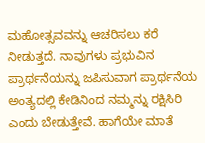ಮಹೋತ್ಸವವನ್ನು ಆಚರಿಸಲು ಕರೆ ನೀಡುತ್ತದೆ. ನಾವುಗಳು ಪ್ರಭುವಿನ ಪ್ರಾರ್ಥನೆಯನ್ನು ಜಪಿಸುವಾಗ ಪ್ರಾರ್ಥನೆಯ ಅಂತ್ಯದಲ್ಲಿ ಕೇಡಿನಿಂದ ನಮ್ಮನ್ನು ರಕ್ಷಿಸಿರಿ ಎಂದು ಬೇಡುತ್ತೇವೆ. ಹಾಗೆಯೇ ಮಾತೆ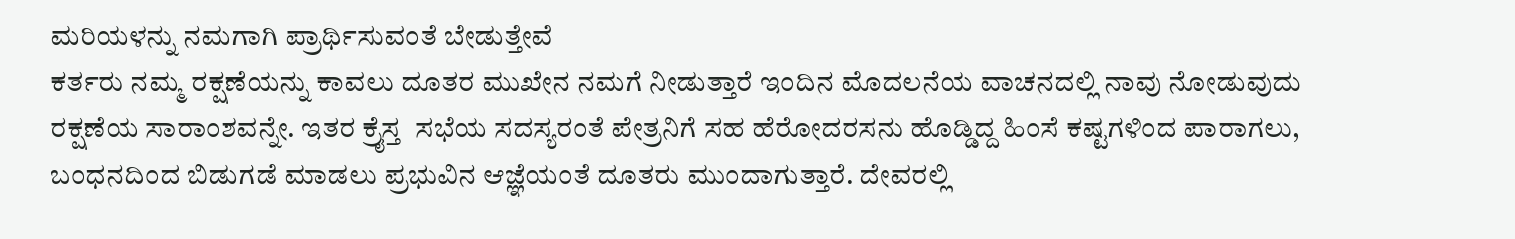ಮರಿಯಳನ್ನು ನಮಗಾಗಿ ಪ್ರಾರ್ಥಿಸುವಂತೆ ಬೇಡುತ್ತೇವೆ
ಕರ್ತರು ನಮ್ಮ ರಕ್ಷಣೆಯನ್ನು ಕಾವಲು ದೂತರ ಮುಖೇನ ನಮಗೆ ನೀಡುತ್ತಾರೆ ಇಂದಿನ ಮೊದಲನೆಯ ವಾಚನದಲ್ಲಿ ನಾವು ನೋಡುವುದು ರಕ್ಷಣೆಯ ಸಾರಾಂಶವನ್ನೇ. ಇತರ ಕ್ರೈಸ್ತ  ಸಭೆಯ ಸದಸ್ಯರಂತೆ ಪೇತ್ರನಿಗೆ ಸಹ ಹೆರೋದರಸನು ಹೊಡ್ಡಿದ್ದ ಹಿಂಸೆ ಕಷ್ಟಗಳಿಂದ ಪಾರಾಗಲು, ಬಂಧನದಿಂದ ಬಿಡುಗಡೆ ಮಾಡಲು ಪ್ರಭುವಿನ ಆಜ್ಞೆಯಂತೆ ದೂತರು ಮುಂದಾಗುತ್ತಾರೆ. ದೇವರಲ್ಲಿ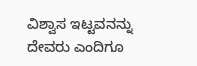ವಿಶ್ವಾಸ ಇಟ್ಟವನನ್ನು ದೇವರು ಎಂದಿಗೂ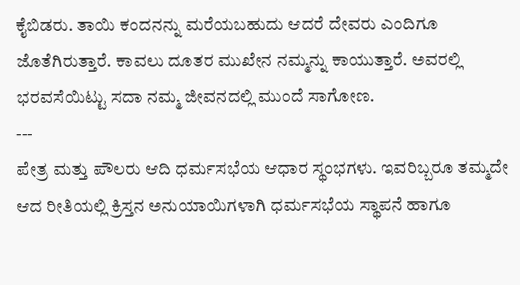ಕೈಬಿಡರು. ತಾಯಿ ಕಂದನನ್ನು ಮರೆಯಬಹುದು ಆದರೆ ದೇವರು ಎಂದಿಗೂ ಜೊತೆಗಿರುತ್ತಾರೆ. ಕಾವಲು ದೂತರ ಮುಖೇನ ನಮ್ಮನ್ನು ಕಾಯುತ್ತಾರೆ. ಅವರಲ್ಲಿ ಭರವಸೆಯಿಟ್ಟು ಸದಾ ನಮ್ಮ ಜೀವನದಲ್ಲಿ ಮುಂದೆ ಸಾಗೋಣ.
---
ಪೇತ್ರ ಮತ್ತು ಪೌಲರು ಆದಿ ಧರ್ಮಸಭೆಯ ಆಧಾರ ಸ್ಥಂಭಗಳು. ಇವರಿಬ್ಬರೂ ತಮ್ಮದೇ ಆದ ರೀತಿಯಲ್ಲಿ ಕ್ರಿಸ್ತನ ಅನುಯಾಯಿಗಳಾಗಿ ಧರ್ಮಸಭೆಯ ಸ್ಥಾಪನೆ ಹಾಗೂ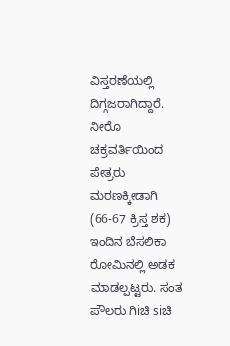ವಿಸ್ತರಣೆಯಲ್ಲಿ ದಿಗ್ಗಜರಾಗಿದ್ದಾರೆ. ನೀರೊ ಚಕ್ರವರ್ತಿಯಿಂದ ಪೇತ್ರರು ಮರಣಕ್ಕೀಡಾಗಿ (66-67 ಕ್ರಿಸ್ತ ಶಕ) ಇಂದಿನ ಬೆಸಲಿಕಾ ರೋಮಿನಲ್ಲಿ ಅಡಕ ಮಾಡಲ್ಪಟ್ಟರು. ಸಂತ ಪೌಲರು ಗಿiಚಿ siಚಿ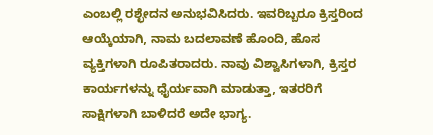ಎಂಬಲ್ಲಿ ರಶ್ಛೇದನ ಅನುಭವಿಸಿದರು. ಇವರಿಬ್ಬರೂ ಕ್ರಿಸ್ತರಿಂದ ಆಯ್ಕೆಯಾಗಿ, ನಾಮ ಬದಲಾವಣೆ ಹೊಂದಿ, ಹೊಸ ವ್ಯಕ್ತಿಗಳಾಗಿ ರೂಪಿತರಾದರು. ನಾವು ವಿಶ್ವಾಸಿಗಳಾಗಿ, ಕ್ರಿಸ್ತರ ಕಾರ್ಯಗಳನ್ನು ಧೈರ್ಯವಾಗಿ ಮಾಡುತ್ತಾ, ಇತರರಿಗೆ ಸಾಕ್ಷಿಗಳಾಗಿ ಬಾಳಿದರೆ ಅದೇ ಭಾಗ್ಯ.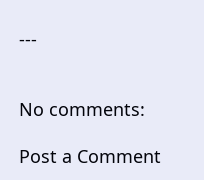---


No comments:

Post a Comment